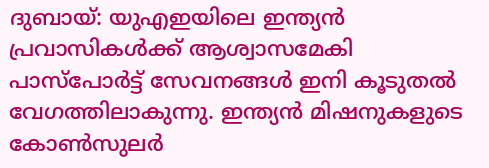ദുബായ്: യുഎഇയിലെ ഇന്ത്യൻ പ്രവാസികൾക്ക് ആശ്വാസമേകി പാസ്പോർട്ട് സേവനങ്ങൾ ഇനി കൂടുതൽ വേഗത്തിലാകുന്നു. ഇന്ത്യൻ മിഷനുകളുടെ കോൺസുലർ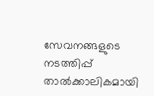സേവനങ്ങളുടെ നടത്തിപ്പ് താൽക്കാലികമായി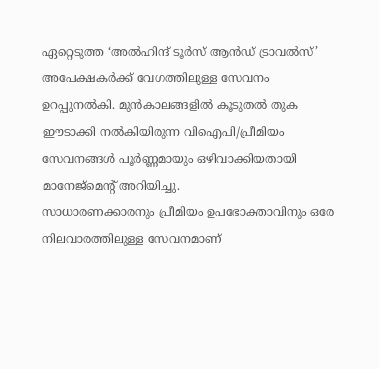ഏറ്റെടുത്ത ‘അൽഹിന്ദ് ടൂർസ് ആൻഡ് ട്രാവൽസ്’ അപേക്ഷകർക്ക് വേഗത്തിലുള്ള സേവനം ഉറപ്പുനൽകി. മുൻകാലങ്ങളിൽ കൂടുതൽ തുക ഈടാക്കി നൽകിയിരുന്ന വിഐപി/പ്രീമിയം സേവനങ്ങൾ പൂർണ്ണമായും ഒഴിവാക്കിയതായി മാനേജ്മെന്റ് അറിയിച്ചു.
സാധാരണക്കാരനും പ്രീമിയം ഉപഭോക്താവിനും ഒരേ നിലവാരത്തിലുള്ള സേവനമാണ്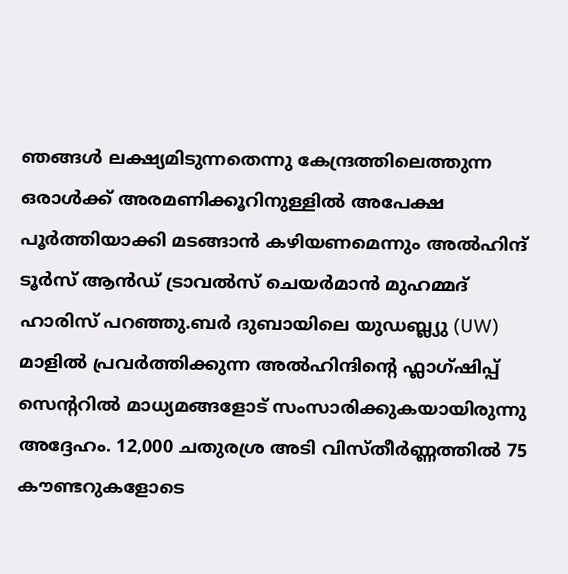ഞങ്ങൾ ലക്ഷ്യമിടുന്നതെന്നു കേന്ദ്രത്തിലെത്തുന്ന ഒരാൾക്ക് അരമണിക്കൂറിനുള്ളിൽ അപേക്ഷ പൂർത്തിയാക്കി മടങ്ങാൻ കഴിയണമെന്നും അൽഹിന്ദ് ടൂർസ് ആൻഡ് ട്രാവൽസ് ചെയർമാൻ മുഹമ്മദ് ഹാരിസ് പറഞ്ഞു.ബർ ദുബായിലെ യുഡബ്ല്യു (UW) മാളിൽ പ്രവർത്തിക്കുന്ന അൽഹിന്ദിന്റെ ഫ്ലാഗ്ഷിപ്പ് സെന്ററിൽ മാധ്യമങ്ങളോട് സംസാരിക്കുകയായിരുന്നു അദ്ദേഹം. 12,000 ചതുരശ്ര അടി വിസ്തീർണ്ണത്തിൽ 75 കൗണ്ടറുകളോടെ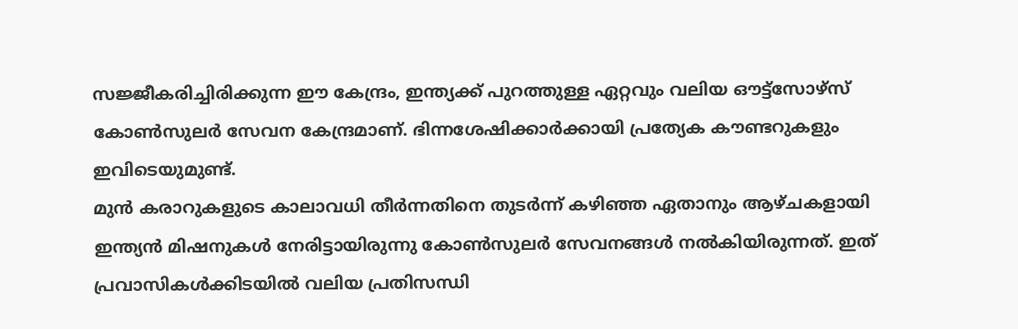സജ്ജീകരിച്ചിരിക്കുന്ന ഈ കേന്ദ്രം, ഇന്ത്യക്ക് പുറത്തുള്ള ഏറ്റവും വലിയ ഔട്ട്സോഴ്സ് കോൺസുലർ സേവന കേന്ദ്രമാണ്. ഭിന്നശേഷിക്കാർക്കായി പ്രത്യേക കൗണ്ടറുകളും ഇവിടെയുമുണ്ട്.
മുൻ കരാറുകളുടെ കാലാവധി തീർന്നതിനെ തുടർന്ന് കഴിഞ്ഞ ഏതാനും ആഴ്ചകളായി ഇന്ത്യൻ മിഷനുകൾ നേരിട്ടായിരുന്നു കോൺസുലർ സേവനങ്ങൾ നൽകിയിരുന്നത്. ഇത് പ്രവാസികൾക്കിടയിൽ വലിയ പ്രതിസന്ധി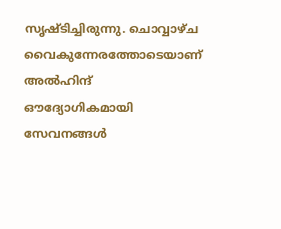സൃഷ്ടിച്ചിരുന്നു. ചൊവ്വാഴ്ച വൈകുന്നേരത്തോടെയാണ് അൽഹിന്ദ് ഔദ്യോഗികമായി സേവനങ്ങൾ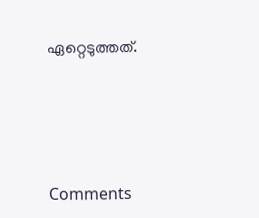ഏറ്റെടുത്തത്.




Comments